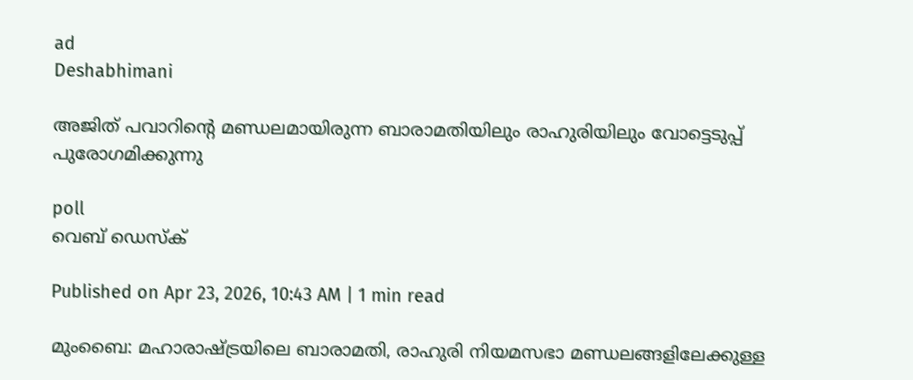ad
Deshabhimani

അജിത് പവാറിന്റെ മണ്ഡലമായിരുന്ന ബാരാമതിയിലും രാഹുരിയിലും വോട്ടെടുപ്പ് പുരോഗമിക്കുന്നു

poll
വെബ് ഡെസ്ക്

Published on Apr 23, 2026, 10:43 AM | 1 min read

മുംബൈ: മഹാരാഷ്ട്രയിലെ ബാരാമതി, രാഹുരി നിയമസഭാ മണ്ഡലങ്ങളിലേക്കുള്ള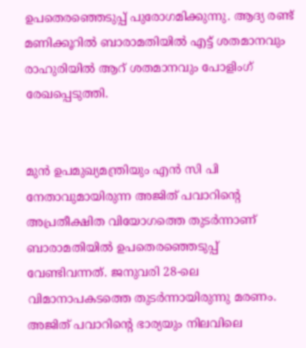ഉപതെരഞ്ഞെടുപ്പ് പുരോഗമിക്കുന്നു. ആദ്യ രണ്ട് മണിക്കൂറിൽ ബാരാമതിയിൽ എട്ട് ശതമാനവും രാഹുരിയിൽ ആറ് ശതമാനവും പോളിംഗ് രേഖപ്പെടുത്തി.


മുൻ ഉപമുഖ്യമന്ത്രിയും എൻ സി പി നേതാവുമായിരുന്ന അജിത് പവാറിന്റെ അപ്രതീക്ഷിത വിയോഗത്തെ തുടർന്നാണ് ബാരാമതിയിൽ ഉപതെരഞ്ഞെടുപ്പ് വേണ്ടിവന്നത്. ജനുവരി 28-ലെ വിമാനാപകടത്തെ തുടര്‍ന്നായിരുന്നു മരണം. അജിത് പവാറിന്റെ ഭാര്യയും നിലവിലെ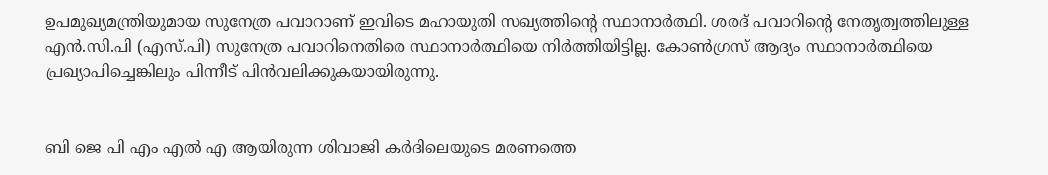ഉപമുഖ്യമന്ത്രിയുമായ സുനേത്ര പവാറാണ് ഇവിടെ മഹായുതി സഖ്യത്തിന്റെ സ്ഥാനാർത്ഥി. ശരദ് പവാറിന്റെ നേതൃത്വത്തിലുള്ള എൻ.സി.പി (എസ്.പി) സുനേത്ര പവാറിനെതിരെ സ്ഥാനാർത്ഥിയെ നിർത്തിയിട്ടില്ല. കോൺഗ്രസ് ആദ്യം സ്ഥാനാർത്ഥിയെ പ്രഖ്യാപിച്ചെങ്കിലും പിന്നീട് പിൻവലിക്കുകയായിരുന്നു.


ബി ജെ പി എം എൽ എ ആയിരുന്ന ശിവാജി കർദിലെയുടെ മരണത്തെ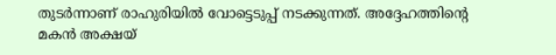തുടർന്നാണ് രാഹുരിയിൽ വോട്ടെടുപ്പ് നടക്കുന്നത്. അദ്ദേഹത്തിന്റെ മകൻ അക്ഷയ്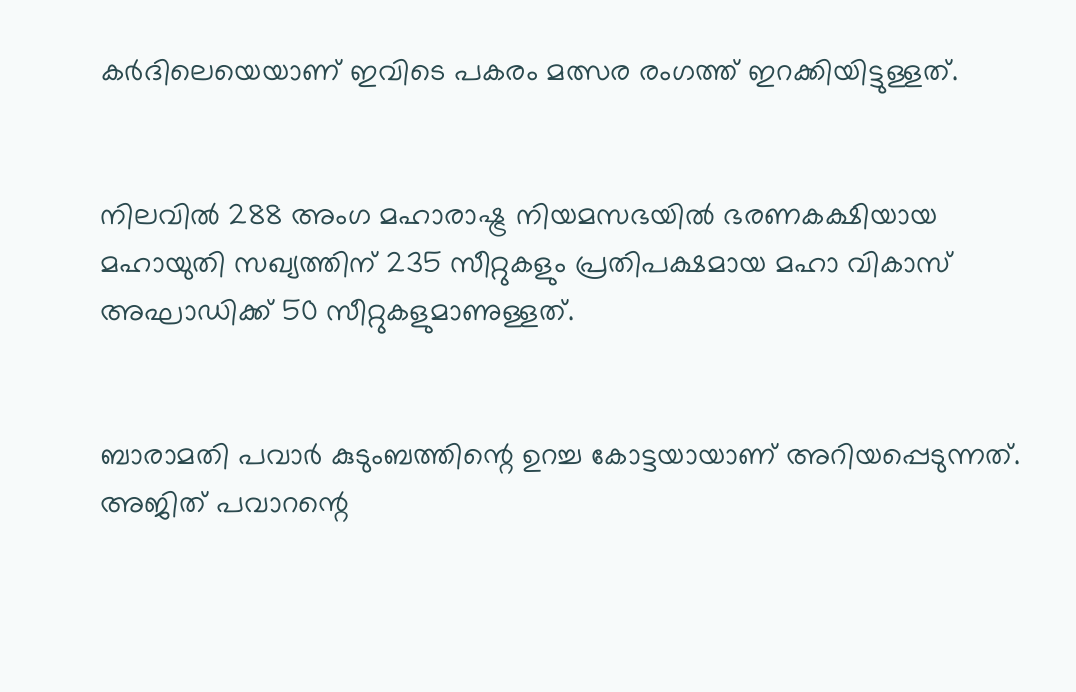കർദിലെയെയാണ് ഇവിടെ പകരം മത്സര രംഗത്ത് ഇറക്കിയിട്ടുള്ളത്.


നിലവിൽ 288 അംഗ മഹാരാഷ്ട്ര നിയമസഭയിൽ ഭരണകക്ഷിയായ മഹായുതി സഖ്യത്തിന് 235 സീറ്റുകളും പ്രതിപക്ഷമായ മഹാ വികാസ് അഘാഡിക്ക് 50 സീറ്റുകളുമാണുള്ളത്.


ബാരാമതി പവാർ കുടുംബത്തിന്റെ ഉറച്ച കോട്ടയായാണ് അറിയപ്പെടുന്നത്. അജിത് പവാറന്റെ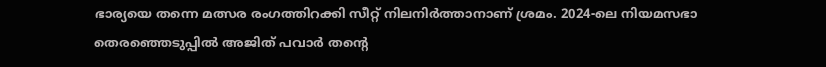ഭാര്യയെ തന്നെ മത്സര രംഗത്തിറക്കി സീറ്റ് നിലനിര്‍ത്താനാണ് ശ്രമം. 2024-ലെ നിയമസഭാ തെരഞ്ഞെടുപ്പിൽ അജിത് പവാർ തന്റെ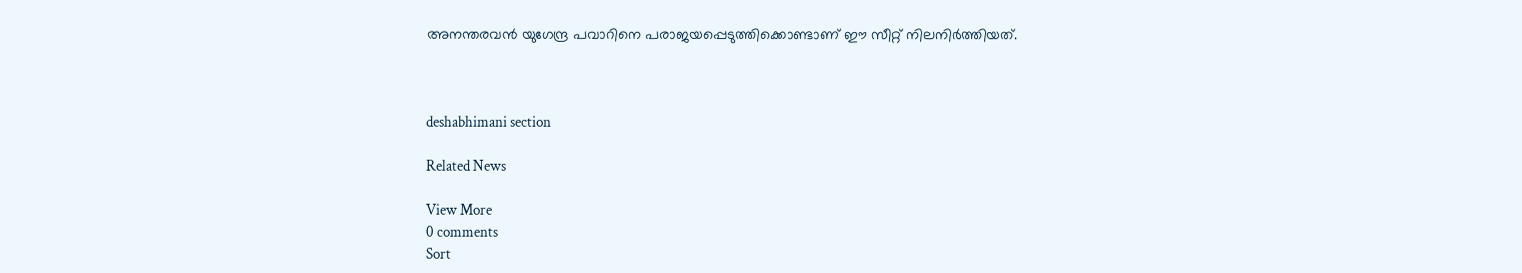അനന്തരവൻ യുഗേന്ദ്ര പവാറിനെ പരാജയപ്പെടുത്തിക്കൊണ്ടാണ് ഈ സീറ്റ് നിലനിർത്തിയത്.



deshabhimani section

Related News

View More
0 comments
Sort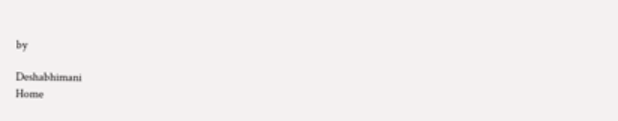by

Deshabhimani
Home